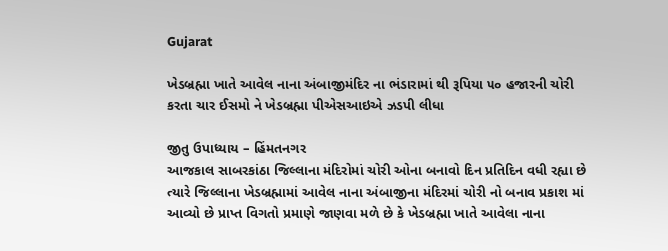Gujarat

ખેડબ્રહ્મા ખાતે આવેલ નાના અંબાજીમંદિર ના ભંડારામાં થી રૂપિયા ૫૦ હજારની ચોરી કરતા ચાર ઈસમો ને ખેડબ્રહ્મા પીએસઆઇએ ઝડપી લીધા

જીતુ ઉપાધ્યાય – હિંમતનગર
આજકાલ સાબરકાંઠા જિલ્લાના મંદિરોમાં ચોરી ઓના બનાવો દિન પ્રતિદિન વધી રહ્યા છે ત્યારે જિલ્લાના ખેડબ્રહ્મામાં આવેલ નાના અંબાજીના મંદિરમાં ચોરી નો બનાવ પ્રકાશ માં આવ્યો છે પ્રાપ્ત વિગતો પ્રમાણે જાણવા મળે છે કે ખેડબ્રહ્મા ખાતે આવેલા નાના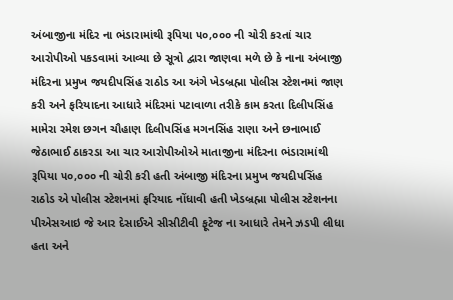અંબાજીના મંદિર ના ભંડારામાંથી રૂપિયા ૫૦,૦૦૦ ની ચોરી કરતાં ચાર આરોપીઓ પકડવામાં આવ્યા છે સૂત્રો દ્વારા જાણવા મળે છે કે નાના અંબાજી મંદિરના પ્રમુખ જયદીપસિંહ રાઠોડ આ અંગે ખેડબ્રહ્મા પોલીસ સ્ટેશનમાં જાણ કરી અને ફરિયાદના આધારે મંદિરમાં પટાવાળા તરીકે કામ કરતા દિલીપસિંહ મામેરા રમેશ છગન ચૌહાણ દિલીપસિંહ મગનસિંહ રાણા અને છનાભાઈ જેઠાભાઈ ઠાકરડા આ ચાર આરોપીઓએ માતાજીના મંદિરના ભંડારામાંથી રૂપિયા ૫૦,૦૦૦ ની ચોરી કરી હતી અંબાજી મંદિરના પ્રમુખ જયદીપસિંહ રાઠોડ એ પોલીસ સ્ટેશનમાં ફરિયાદ નોંધાવી હતી ખેડબ્રહ્મા પોલીસ સ્ટેશનના પીએસઆઇ જે આર દેસાઈએ સીસીટીવી ફૂટેજ ના આધારે તેમને ઝડપી લીધા હતા અને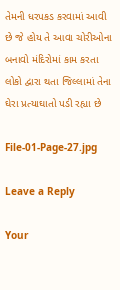તેમની ધરપકડ કરવામાં આવી છે જે હોય તે આવા ચોરીઓના બનાવો મંદિરોમાં કામ કરતા લોકો દ્વારા થતા જિલ્લામાં તેના ઘેરા પ્રત્યાઘાતો પડી રહ્યા છે

File-01-Page-27.jpg

Leave a Reply

Your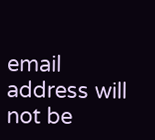email address will not be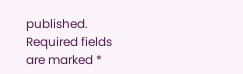published. Required fields are marked *